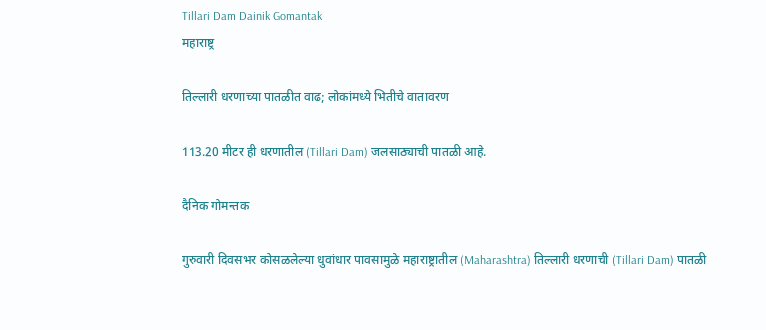Tillari Dam Dainik Gomantak
महाराष्ट्र

तिल्लारी धरणाच्या पातळीत वाढ; लोकांमध्ये भितीचे वातावरण

113.20 मीटर ही धरणातील (Tillari Dam) जलसाठ्याची पातळी आहे.

दैनिक गोमन्तक

गुरुवारी दिवसभर कोसळलेल्या धुवांधार पावसामुळे महाराष्ट्रातील (Maharashtra) तिल्लारी धरणाची (Tillari Dam) पातळी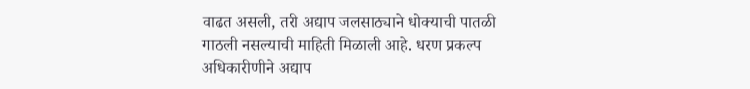वाढत असली, तरी अद्याप जलसाठ्याने धोक्याची पातळी गाठली नसल्याची माहिती मिळाली आहे. धरण प्रकल्प अधिकारीणीने अद्याप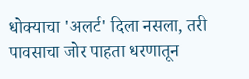धोक्याचा 'अलर्ट' दिला नसला, तरी पावसाचा जोर पाहता धरणातून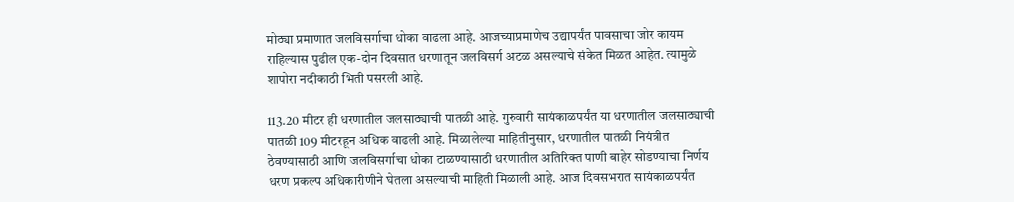मोठ्या प्रमाणात जलविसर्गाचा धोका वाढला आहे. आजच्याप्रमाणेच उद्यापर्यंत पावसाचा जोर कायम राहिल्यास पुढील एक-दोन दिवसात धरणातून जलविसर्ग अटळ असल्याचे संकेत मिळत आहेत. त्यामुळे शापोरा नदीकाठी भिती पसरली आहे.

113.20 मीटर ही धरणातील जलसाठ्याची पातळी आहे. गुरुवारी सायंकाळपर्यंत या धरणातील जलसाठ्याची पातळी 109 मीटरहून अधिक वाढली आहे. मिळालेल्या माहितीनुसार, धरणातील पातळी नियंत्रीत ठेवण्यासाठी आणि जलविसर्गाचा धोका टाळण्यासाठी धरणातील अतिरिक्त पाणी बाहेर सोडण्याचा निर्णय धरण प्रकल्प अधिकारीणीने घेतला असल्याची माहिती मिळाली आहे. आज दिवसभरात सायंकाळपर्यंत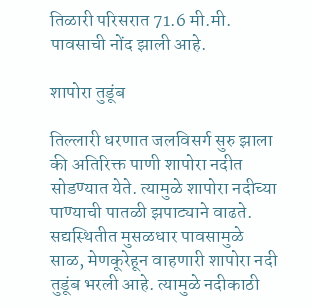तिळारी परिसरात 71.6 मी.मी. पावसाची नोंद झाली आहे.

शापोरा तुडूंब

तिल्लारी धरणात जलविसर्ग सुरु झाला की अतिरिक्त पाणी शापोरा नदीत सोडण्यात येते. त्यामुळे शापोरा नदीच्या पाण्याची पातळी झपाट्याने वाढते. सद्यस्थितीत मुसळधार पावसामुळे साळ, मेणकूरेहून वाहणारी शापोरा नदी तुडूंब भरली आहे. त्यामुळे नदीकाठी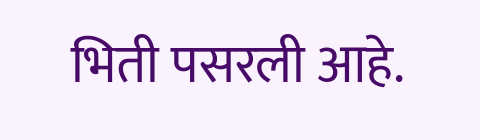भिती पसरली आहे.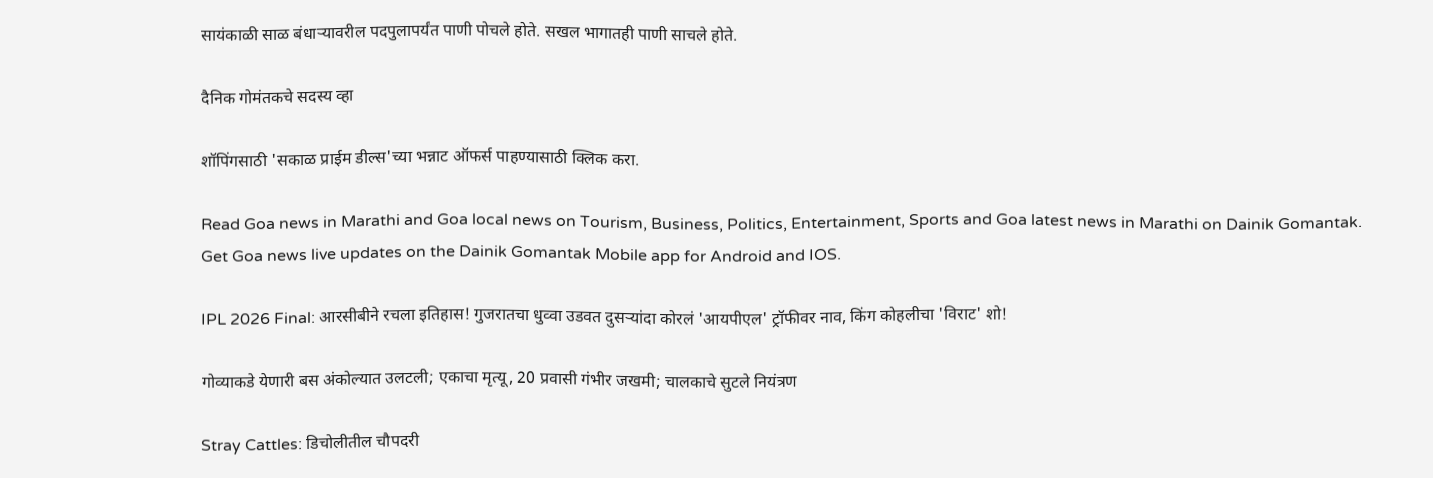सायंकाळी साळ बंधाऱ्यावरील पदपुलापर्यंत पाणी पोचले होते. सखल भागातही पाणी साचले होते.

दैनिक गोमंतकचे सदस्य व्हा

शॉपिंगसाठी 'सकाळ प्राईम डील्स'च्या भन्नाट ऑफर्स पाहण्यासाठी क्लिक करा.

Read Goa news in Marathi and Goa local news on Tourism, Business, Politics, Entertainment, Sports and Goa latest news in Marathi on Dainik Gomantak. Get Goa news live updates on the Dainik Gomantak Mobile app for Android and IOS.

IPL 2026 Final: आरसीबीने रचला इतिहास! गुजरातचा धुव्वा उडवत दुसऱ्यांदा कोरलं 'आयपीएल' ट्रॉफीवर नाव, किंग कोहलीचा 'विराट' शो!

गोव्याकडे येणारी बस अंकोल्यात उलटली; एकाचा मृत्यू, 20 प्रवासी गंभीर जखमी; चालकाचे सुटले नियंत्रण

Stray Cattles: डिचोलीतील चौपदरी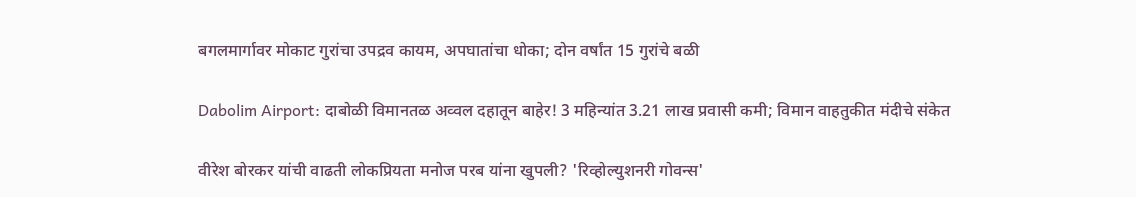बगलमार्गावर मोकाट गुरांचा उपद्रव कायम, अपघातांचा धोका; दोन वर्षांत 15 गुरांचे बळी

Dabolim Airport: दाबोळी विमानतळ अव्वल दहातून बाहेर! 3 महिन्यांत 3.21 लाख प्रवासी कमी; विमान वाहतुकीत मंदीचे संकेत

वीरेश बोरकर यांची वाढती लोकप्रियता मनोज परब यांना खुपली? 'रिव्होल्युशनरी गोवन्स'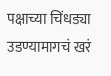पक्षाच्या चिंधड्या उडण्यामागचं खरं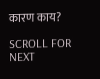कारण काय?

SCROLL FOR NEXT